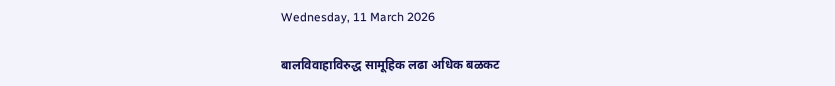Wednesday, 11 March 2026

बालविवाहाविरुद्ध सामूहिक लढा अधिक बळकट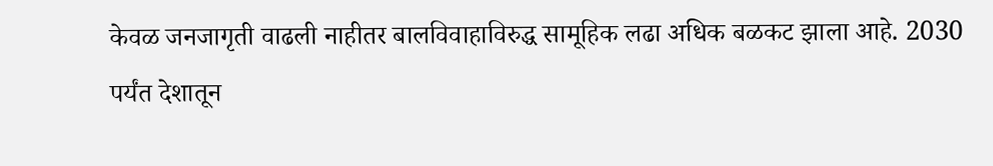केवळ जनजागृती वाढली नाहीतर बालविवाहाविरुद्ध सामूहिक लढा अधिक बळकट झाला आहे. 2030 पर्यंत देशातून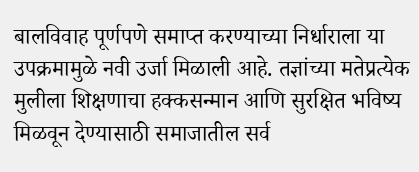बालविवाह पूर्णपणे समाप्त करण्याच्या निर्धाराला या उपक्रमामुळे नवी उर्जा मिळाली आहे. तज्ञांच्या मतेप्रत्येक मुलीला शिक्षणाचा हक्कसन्मान आणि सुरक्षित भविष्य मिळवून देण्यासाठी समाजातील सर्व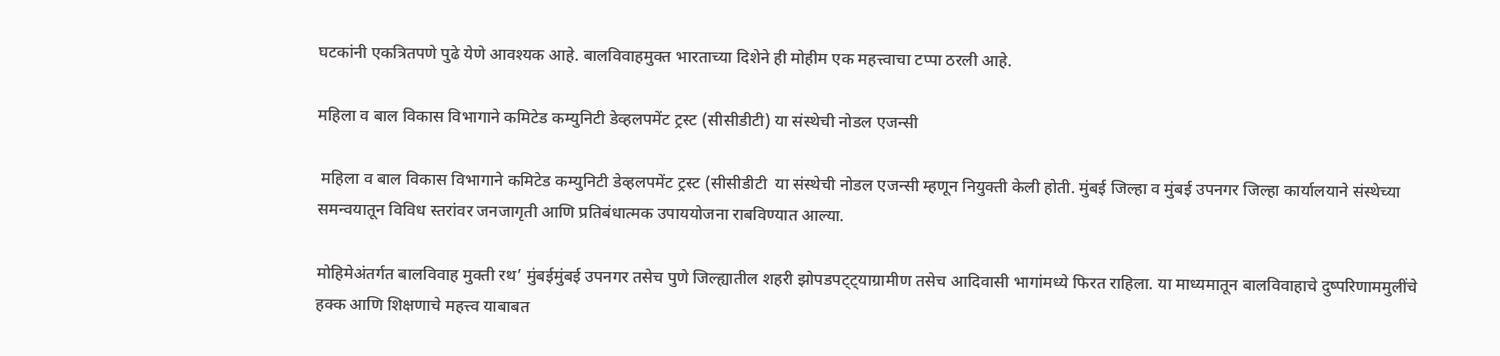घटकांनी एकत्रितपणे पुढे येणे आवश्यक आहे. बालविवाहमुक्त भारताच्या दिशेने ही मोहीम एक महत्त्वाचा टप्पा ठरली आहे.

महिला व बाल विकास विभागाने कमिटेड कम्युनिटी डेव्हलपमेंट ट्रस्ट (सीसीडीटी) या संस्थेची नोडल एजन्सी

 महिला व बाल विकास विभागाने कमिटेड कम्युनिटी डेव्हलपमेंट ट्रस्ट (सीसीडीटी  या संस्थेची नोडल एजन्सी म्हणून नियुक्ती केली होती. मुंबई जिल्हा व मुंबई उपनगर जिल्हा कार्यालयाने संस्थेच्या समन्वयातून विविध स्तरांवर जनजागृती आणि प्रतिबंधात्मक उपाययोजना राबविण्यात आल्या.

मोहिमेअंतर्गत बालविवाह मुक्ती रथ’ मुंबईमुंबई उपनगर तसेच पुणे जिल्ह्यातील शहरी झोपडपट्ट्याग्रामीण तसेच आदिवासी भागांमध्ये फिरत राहिला. या माध्यमातून बालविवाहाचे दुष्परिणाममुलींचे हक्क आणि शिक्षणाचे महत्त्व याबाबत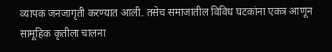व्यापक जनजागृती करण्यात आली. तसेच समाजातील विविध घटकांना एकत्र आणून सामूहिक कृतीला चालना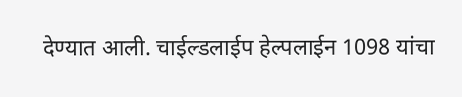देण्यात आली. चाईल्डलाईप हेल्पलाईन 1098 यांचा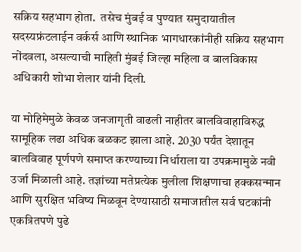सक्रिय सहभाग होता.  तसेच मुंबई व पुण्यात समुदायातील सदस्यफ्रंटलाईन वर्कर्स आणि स्थानिक भागधारकांनीही सक्रिय सहभाग नोंदवला, असल्याची माहिती मुंबई जिल्हा महिला व बालविकास अधिकारी शोभा शेलार यांनी दिली.

या मोहिमेमुळे केवळ जनजागृती वाढली नाहीतर बालविवाहाविरुद्ध सामूहिक लढा अधिक बळकट झाला आहे. 2030 पर्यंत देशातून बालविवाह पूर्णपणे समाप्त करण्याच्या निर्धाराला या उपक्रमामुळे नवी उर्जा मिळाली आहे. तज्ञांच्या मतेप्रत्येक मुलीला शिक्षणाचा हक्कसन्मान आणि सुरक्षित भविष्य मिळवून देण्यासाठी समाजातील सर्व घटकांनी एकत्रितपणे पुढे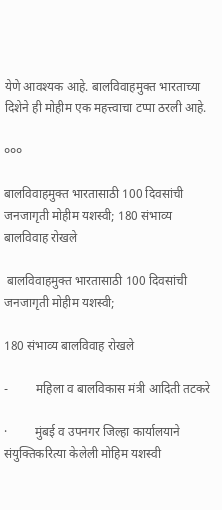येणे आवश्यक आहे. बालविवाहमुक्त भारताच्या दिशेने ही मोहीम एक महत्त्वाचा टप्पा ठरली आहे.

०००

बालविवाहमुक्त भारतासाठी 100 दिवसांची जनजागृती मोहीम यशस्वी; 180 संभाव्य बालविवाह रोखले

 बालविवाहमुक्त भारतासाठी 100 दिवसांची जनजागृती मोहीम यशस्वी;

180 संभाव्य बालविवाह रोखले

-         महिला व बालविकास मंत्री आदिती तटकरे

·         मुंबई व उपनगर जिल्हा कार्यालयाने संयुक्तिकरित्या केलेली मोहिम यशस्वी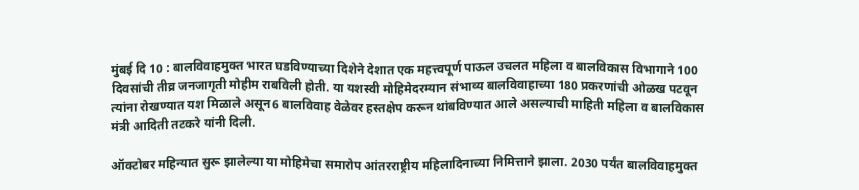मुंबई दि 10 : बालविवाहमुक्त भारत घडविण्याच्या दिशेने देशात एक महत्त्वपूर्ण पाऊल उचलत महिला व बालविकास विभागाने 100 दिवसांची तीव्र जनजागृती मोहीम राबविली होती. या यशस्वी मोहिमेदरम्यान संभाव्य बालविवाहाच्या 180 प्रकरणांची ओळख पटवून त्यांना रोखण्यात यश मिळाले असून6 बालविवाह वेळेवर हस्तक्षेप करून थांबविण्यात आले असल्याची माहिती महिला व बालविकास मंत्री आदिती तटकरे यांनी दिली.

ऑक्टोबर महिन्यात सुरू झालेल्या या मोहिमेचा समारोप आंतरराष्ट्रीय महिलादिनाच्या निमित्ताने झाला. 2030 पर्यंत बालविवाहमुक्त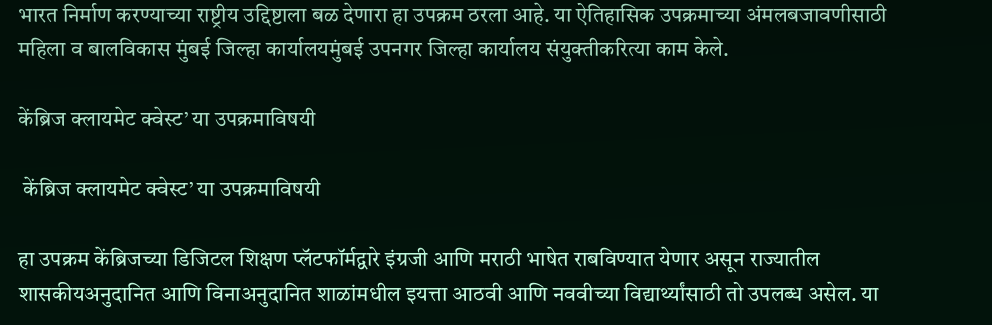भारत निर्माण करण्याच्या राष्ट्रीय उद्दिष्टाला बळ देणारा हा उपक्रम ठरला आहे. या ऐतिहासिक उपक्रमाच्या अंमलबजावणीसाठी महिला व बालविकास मुंबई जिल्हा कार्यालयमुंबई उपनगर जिल्हा कार्यालय संयुक्तीकरित्या काम केले.

केंब्रिज क्लायमेट क्वेस्ट’ या उपक्रमाविषयी

 केंब्रिज क्लायमेट क्वेस्ट’ या उपक्रमाविषयी

हा उपक्रम केंब्रिजच्या डिजिटल शिक्षण प्लॅटफॉर्मद्वारे इंग्रजी आणि मराठी भाषेत राबविण्यात येणार असून राज्यातील शासकीयअनुदानित आणि विनाअनुदानित शाळांमधील इयत्ता आठवी आणि नववीच्या विद्यार्थ्यांसाठी तो उपलब्ध असेल. या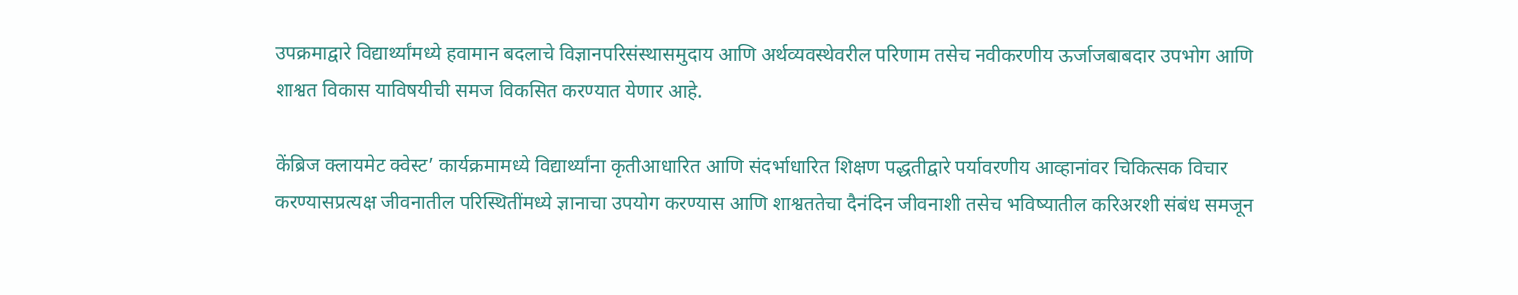उपक्रमाद्वारे विद्यार्थ्यांमध्ये हवामान बदलाचे विज्ञानपरिसंस्थासमुदाय आणि अर्थव्यवस्थेवरील परिणाम तसेच नवीकरणीय ऊर्जाजबाबदार उपभोग आणि शाश्वत विकास याविषयीची समज विकसित करण्यात येणार आहे.

केंब्रिज क्लायमेट क्वेस्ट’ कार्यक्रमामध्ये विद्यार्थ्यांना कृतीआधारित आणि संदर्भाधारित शिक्षण पद्धतीद्वारे पर्यावरणीय आव्हानांवर चिकित्सक विचार करण्यासप्रत्यक्ष जीवनातील परिस्थितींमध्ये ज्ञानाचा उपयोग करण्यास आणि शाश्वततेचा दैनंदिन जीवनाशी तसेच भविष्यातील करिअरशी संबंध समजून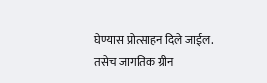घेण्यास प्रोत्साहन दिले जाईल. तसेच जागतिक ग्रीन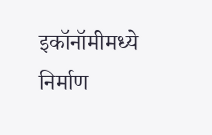इकॉनॉमीमध्ये निर्माण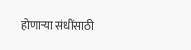होणाऱ्या संधींसाठी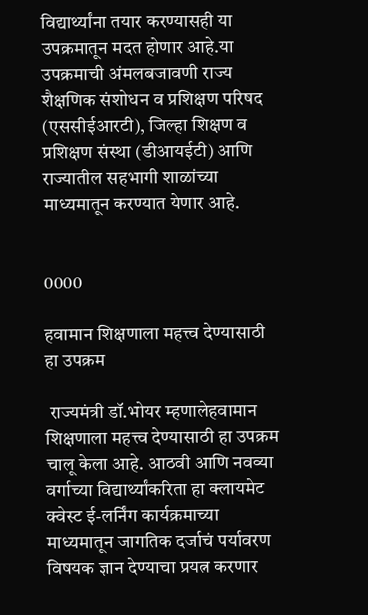विद्यार्थ्यांना तयार करण्यासही या उपक्रमातून मदत होणार आहे.या उपक्रमाची अंमलबजावणी राज्य शैक्षणिक संशोधन व प्रशिक्षण परिषद (एससीईआरटी), जिल्हा शिक्षण व प्रशिक्षण संस्था (डीआयईटी) आणि राज्यातील सहभागी शाळांच्या माध्यमातून करण्यात येणार आहे.


0000

हवामान शिक्षणाला महत्त्व देण्यासाठी हा उपक्रम

 राज्यमंत्री डॉ.भोयर म्हणालेहवामान शिक्षणाला महत्त्व देण्यासाठी हा उपक्रम चालू केला आहे. आठवी आणि नवव्या वर्गाच्या विद्यार्थ्यांकरिता हा क्लायमेट क्वेस्ट ई-लर्निंग कार्यक्रमाच्या माध्यमातून जागतिक दर्जाचं पर्यावरण विषयक ज्ञान देण्याचा प्रयत्न करणार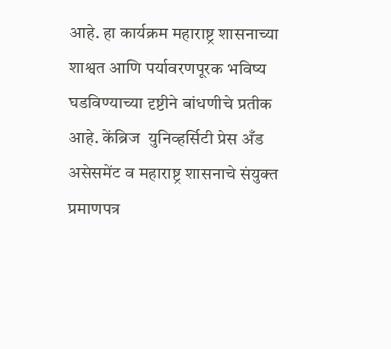आहे. हा कार्यक्रम महाराष्ट्र शासनाच्या शाश्वत आणि पर्यावरणपूरक भविष्य घडविण्याच्या दृष्टीने बांधणीचे प्रतीक आहे. केंब्रिज  युनिव्हर्सिटी प्रेस अँड असेसमेंट व महाराष्ट्र शासनाचे संयुक्त प्रमाणपत्र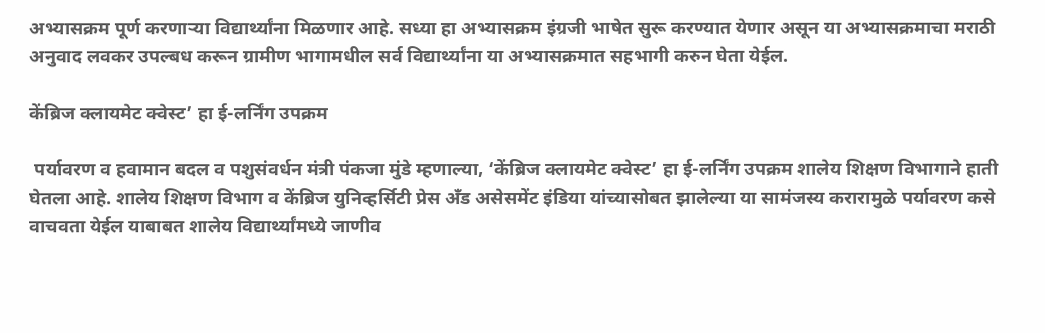अभ्यासक्रम पूर्ण करणाऱ्या विद्यार्थ्यांना मिळणार आहे. सध्या हा अभ्यासक्रम इंग्रजी भाषेत सुरू करण्यात येणार असून या अभ्यासक्रमाचा मराठी अनुवाद लवकर उपल्बध करून ग्रामीण भागामधील सर्व विद्यार्थ्यांना या अभ्यासक्रमात सहभागी करुन घेता येईल.

केंब्रिज क्लायमेट क्वेस्ट’ हा ई-लर्निंग उपक्रम

 पर्यावरण व हवामान बदल व पशुसंवर्धन मंत्री पंकजा मुंडे म्हणाल्या, ‘केंब्रिज क्लायमेट क्वेस्ट’ हा ई-लर्निंग उपक्रम शालेय शिक्षण विभागाने हाती घेतला आहे. शालेय शिक्षण विभाग व केंब्रिज युनिव्हर्सिटी प्रेस अँड असेसमेंट इंडिया यांच्यासोबत झालेल्या या सामंजस्य करारामुळे पर्यावरण कसे वाचवता येईल याबाबत शालेय विद्यार्थ्यांमध्ये जाणीव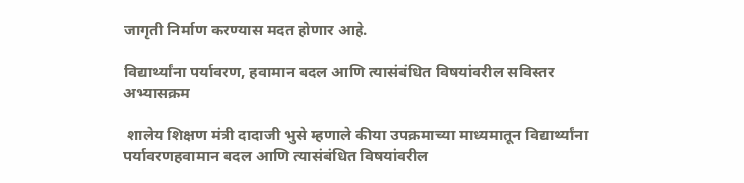जागृती निर्माण करण्यास मदत होणार आहे.

विद्यार्थ्यांना पर्यावरण, हवामान बदल आणि त्यासंबंधित विषयांवरील सविस्तर अभ्यासक्रम

 शालेय शिक्षण मंत्री दादाजी भुसे म्हणाले कीया उपक्रमाच्या माध्यमातून विद्यार्थ्यांना पर्यावरणहवामान बदल आणि त्यासंबंधित विषयांवरील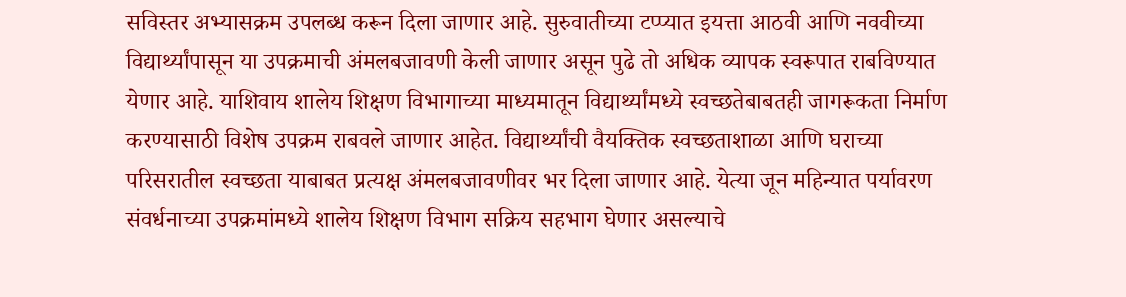सविस्तर अभ्यासक्रम उपलब्ध करून दिला जाणार आहे. सुरुवातीच्या टप्प्यात इयत्ता आठवी आणि नववीच्या विद्यार्थ्यांपासून या उपक्रमाची अंमलबजावणी केली जाणार असून पुढे तो अधिक व्यापक स्वरूपात राबविण्यात येणार आहे. याशिवाय शालेय शिक्षण विभागाच्या माध्यमातून विद्यार्थ्यांमध्ये स्वच्छतेबाबतही जागरूकता निर्माण करण्यासाठी विशेष उपक्रम राबवले जाणार आहेत. विद्यार्थ्यांची वैयक्तिक स्वच्छताशाळा आणि घराच्या परिसरातील स्वच्छता याबाबत प्रत्यक्ष अंमलबजावणीवर भर दिला जाणार आहे. येत्या जून महिन्यात पर्यावरण संवर्धनाच्या उपक्रमांमध्ये शालेय शिक्षण विभाग सक्रिय सहभाग घेणार असल्याचे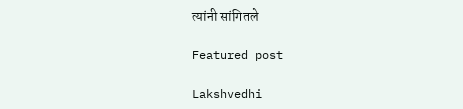त्यांनी सांगितले

Featured post

Lakshvedhi